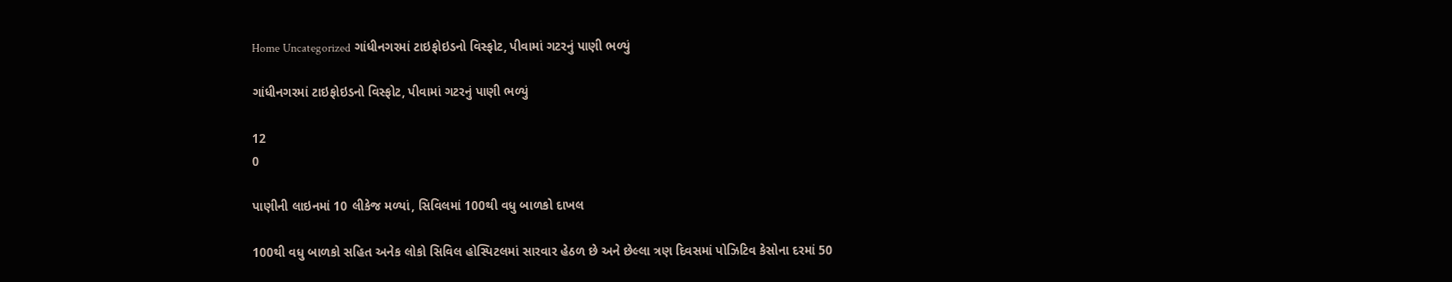Home Uncategorized ગાંધીનગરમાં ટાઇફોઇડનો વિસ્ફોટ, પીવામાં ગટરનું પાણી ભળ્યું

ગાંધીનગરમાં ટાઇફોઇડનો વિસ્ફોટ, પીવામાં ગટરનું પાણી ભળ્યું

12
0

પાણીની લાઇનમાં 10 લીકેજ મળ્યાં, સિવિલમાં 100થી વધુ બાળકો દાખલ

100થી વધુ બાળકો સહિત અનેક લોકો સિવિલ હોસ્પિટલમાં સારવાર હેઠળ છે અને છેલ્લા ત્રણ દિવસમાં પોઝિટિવ કેસોના દરમાં 50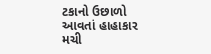ટકાનો ઉછાળો આવતાં હાહાકાર મચી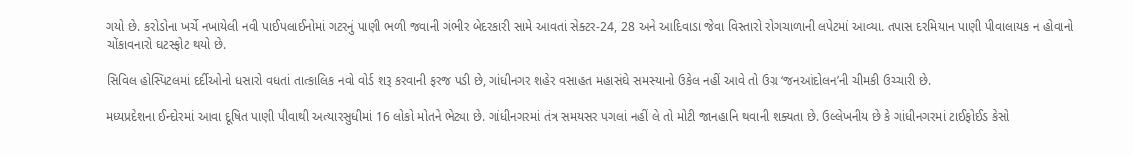ગયો છે. કરોડોના ખર્ચે નખાયેલી નવી પાઈપલાઈનોમાં ગટરનું પાણી ભળી જવાની ગંભીર બેદરકારી સામે આવતાં સેક્ટર-24, 28 અને આદિવાડા જેવા વિસ્તારો રોગચાળાની લપેટમાં આવ્યા. તપાસ દરમિયાન પાણી પીવાલાયક ન હોવાનો ચોંકાવનારો ઘટસ્ફોટ થયો છે.

સિવિલ હોસ્પિટલમાં દર્દીઓનો ધસારો વધતાં તાત્કાલિક નવો વોર્ડ શરૂ કરવાની ફરજ પડી છે, ગાંધીનગર શહેર વસાહત મહાસંઘે સમસ્યાનો ઉકેલ નહીં આવે તો ઉગ્ર ‘જનઆંદોલન’ની ચીમકી ઉચ્ચારી છે.

મધ્યપ્રદેશના ઈન્દોરમાં આવા દૂષિત પાણી પીવાથી અત્યારસુધીમાં 16 લોકો મોતને ભેટ્યા છે. ગાંધીનગરમાં તંત્ર સમયસર પગલાં નહીં લે તો મોટી જાનહાનિ થવાની શક્યતા છે. ઉલ્લેખનીય છે કે ગાંધીનગરમાં ટાઈફોઈડ કેસો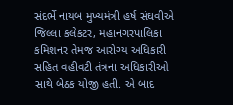સંદર્ભે નાયબ મુખ્યમંત્રી હર્ષ સંઘવીએ જિલ્લા કલેકટર, મહાનગરપાલિકા કમિશનર તેમજ આરોગ્ય અધિકારી સહિત વહીવટી તંત્રના અધિકારીઓ સાથે બેઠક યોજી હતી. એ બાદ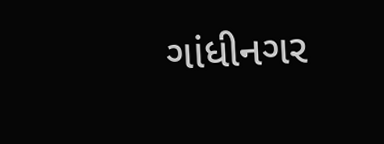ગાંધીનગર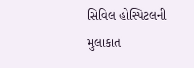સિવિલ હોસ્પિટલની મુલાકાત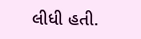લીધી હતી.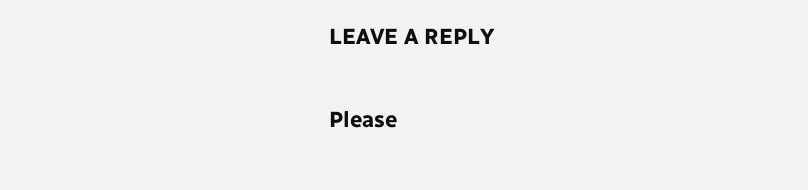LEAVE A REPLY

Please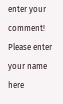enter your comment!
Please enter your name here